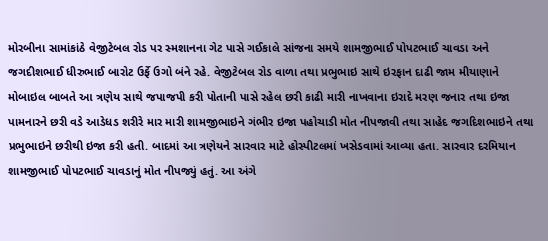મોરબીના સામાંકાંઠે વેજીટેબલ રોડ પર સ્મશાનના ગેટ પાસે ગઈકાલે સાંજના સમયે શામજીભાઈ પોપટભાઈ ચાવડા અને જગદીશભાઈ ધીરુભાઈ બારોટ ઉર્ફે ઉગો બંને રહે. વેજીટેબલ રોડ વાળા તથા પ્રભુભાઇ સાથે ઇરફાન દાઢી જામ મીયાણાને મોબાઇલ બાબતે આ ત્રણેય સાથે જપાજપી કરી પોતાની પાસે રહેલ છરી કાઢી મારી નાખવાના ઇરાદે મરણ જનાર તથા ઇજા પામનારને છરી વડે આડેધડ શરીરે માર મારી શામજીભાઇને ગંભીર ઇજા પહોચાડી મોત નીપજાવી તથા સાહેદ જગદિશભાઇને તથા પ્રભુભાઇને છરીથી ઇજા કરી હતી. બાદમાં આ ત્રણેયને સારવાર માટે હોસ્પીટલમાં ખસેડવામાં આવ્યા હતા. સારવાર દરમિયાન શામજીભાઈ પોપટભાઈ ચાવડાનું મોત નીપજ્યું હતું. આ અંગે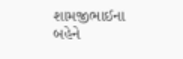શામજીભાઈના બહેને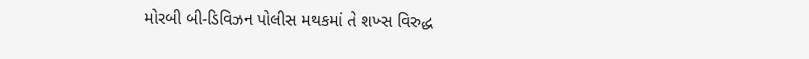મોરબી બી-ડિવિઝન પોલીસ મથકમાં તે શખ્સ વિરુદ્ધ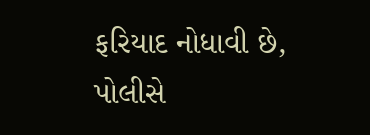ફરિયાદ નોધાવી છે, પોલીસે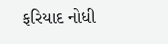ફરિયાદ નોધી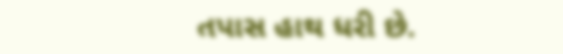તપાસ હાથ ધરી છે.